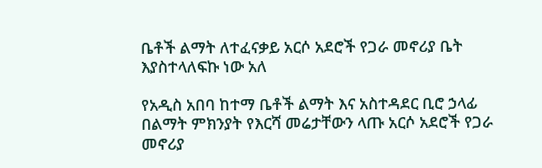ቤቶች ልማት ለተፈናቃይ አርሶ አደሮች የጋራ መኖሪያ ቤት እያስተላለፍኩ ነው አለ

የአዲስ አበባ ከተማ ቤቶች ልማት እና አስተዳደር ቢሮ ኃላፊ በልማት ምክንያት የእርሻ መሬታቸውን ላጡ አርሶ አደሮች የጋራ መኖሪያ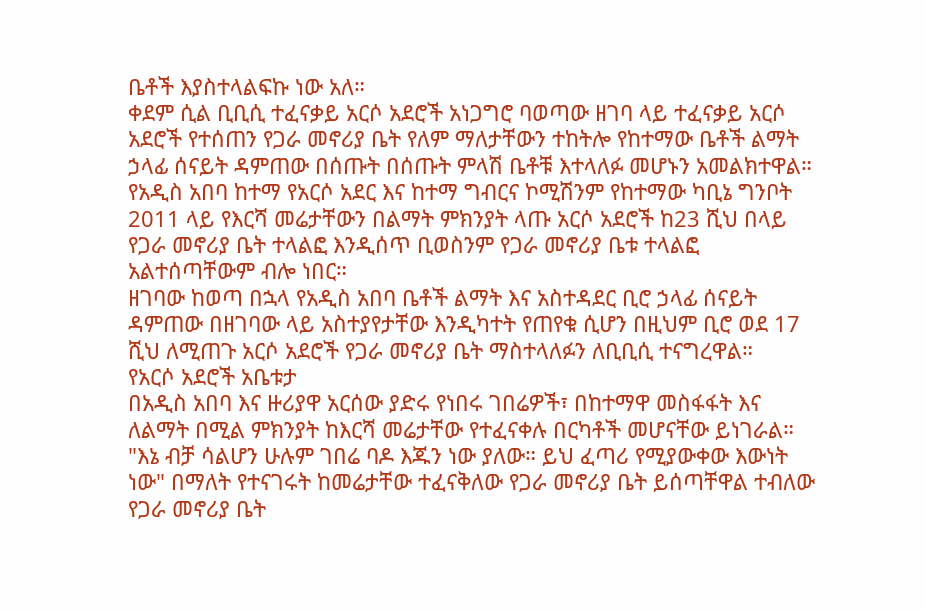ቤቶች እያስተላልፍኩ ነው አለ።
ቀደም ሲል ቢቢሲ ተፈናቃይ አርሶ አደሮች አነጋግሮ ባወጣው ዘገባ ላይ ተፈናቃይ አርሶ አደሮች የተሰጠን የጋራ መኖሪያ ቤት የለም ማለታቸውን ተከትሎ የከተማው ቤቶች ልማት ኃላፊ ሰናይት ዳምጠው በሰጡት በሰጡት ምላሽ ቤቶቹ እተላለፉ መሆኑን አመልክተዋል።
የአዲስ አበባ ከተማ የአርሶ አደር እና ከተማ ግብርና ኮሚሽንም የከተማው ካቢኔ ግንቦት 2011 ላይ የእርሻ መሬታቸውን በልማት ምክንያት ላጡ አርሶ አደሮች ከ23 ሺህ በላይ የጋራ መኖሪያ ቤት ተላልፎ እንዲሰጥ ቢወስንም የጋራ መኖሪያ ቤቱ ተላልፎ አልተሰጣቸውም ብሎ ነበር።
ዘገባው ከወጣ በኋላ የአዲስ አበባ ቤቶች ልማት እና አስተዳደር ቢሮ ኃላፊ ሰናይት ዳምጠው በዘገባው ላይ አስተያየታቸው እንዲካተት የጠየቁ ሲሆን በዚህም ቢሮ ወደ 17 ሺህ ለሚጠጉ አርሶ አደሮች የጋራ መኖሪያ ቤት ማስተላለፉን ለቢቢሲ ተናግረዋል።
የአርሶ አደሮች አቤቱታ
በአዲስ አበባ እና ዙሪያዋ አርሰው ያድሩ የነበሩ ገበሬዎች፣ በከተማዋ መስፋፋት እና ለልማት በሚል ምክንያት ከእርሻ መሬታቸው የተፈናቀሉ በርካቶች መሆናቸው ይነገራል።
"እኔ ብቻ ሳልሆን ሁሉም ገበሬ ባዶ እጁን ነው ያለው። ይህ ፈጣሪ የሚያውቀው እውነት ነው" በማለት የተናገሩት ከመሬታቸው ተፈናቅለው የጋራ መኖሪያ ቤት ይሰጣቸዋል ተብለው የጋራ መኖሪያ ቤት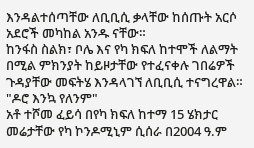እንዳልተሰጣቸው ለቢቢሲ ቃላቸው ከሰጡት አርሶ አደሮች መካከል አንዱ ናቸው።
ከንፋስ ስልክ፣ ቦሌ እና የካ ክፍለ ከተሞች ለልማት በሚል ምክንያት ከይዞታቸው የተፈናቀሉ ገበሬዎች ጉዳያቸው መፍትሄ እንዳላገኘ ለቢቢሲ ተናግረዋል።
"ዶሮ እንኳ የለንም"
አቶ ተሾመ ፈይሳ በየካ ክፍለ ከተማ 15 ሄክታር መሬታቸው የካ ኮንዶሚኒም ሲሰራ በ2004 ዓ.ም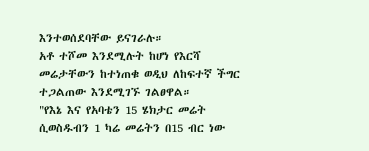እንተወሰደባቸው ይናገራሉ።
አቶ ተሾመ እንደሚሉት ከሆነ የእርሻ መሬታቸውን ከተነጠቁ ወዲህ ለከፍተኛ ችግር ተጋልጠው እንደሚገኙ ገልፀዋል።
"የእኔ እና የአባቴን 15 ሄክታር መሬት ሲወስዱብን 1 ካሬ መሬትን በ15 ብር ነው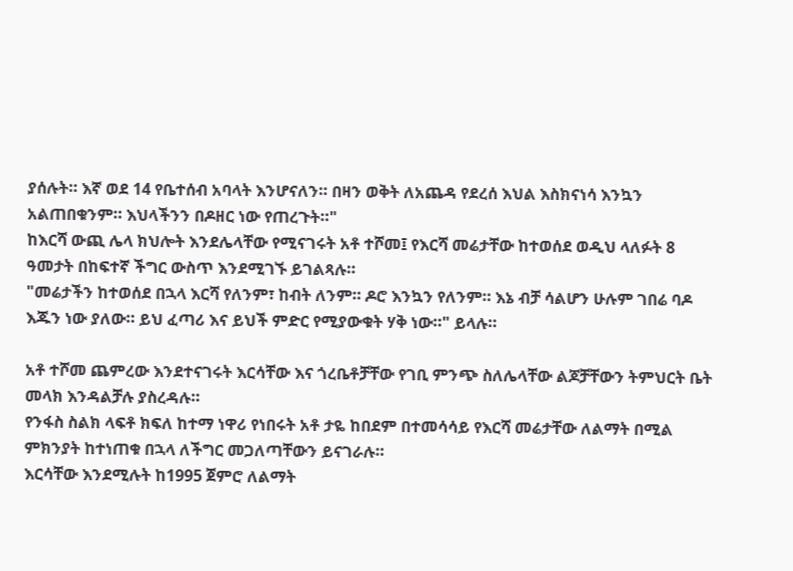ያሰሉት። እኛ ወደ 14 የቤተሰብ አባላት እንሆናለን። በዛን ወቅት ለአጨዳ የደረሰ እህል እስክናነሳ እንኳን አልጠበቁንም። እህላችንን በዶዘር ነው የጠረጉት።"
ከእርሻ ውጪ ሌላ ክህሎት እንደሌላቸው የሚናገሩት አቶ ተሾመ፤ የእርሻ መሬታቸው ከተወሰደ ወዲህ ላለፉት 8 ዓመታት በከፍተኛ ችግር ውስጥ እንደሚገኙ ይገልጻሉ።
"መሬታችን ከተወሰደ በኋላ እርሻ የለንም፣ ከብት ለንም። ዶሮ እንኳን የለንም። እኔ ብቻ ሳልሆን ሁሉም ገበሬ ባዶ እጁን ነው ያለው። ይህ ፈጣሪ እና ይህች ምድር የሚያውቁት ሃቅ ነው።" ይላሉ።

አቶ ተሾመ ጨምረው እንደተናገሩት እርሳቸው እና ጎረቤቶቻቸው የገቢ ምንጭ ስለሌላቸው ልጆቻቸውን ትምህርት ቤት መላክ እንዳልቻሉ ያስረዳሉ።
የንፋስ ስልክ ላፍቶ ክፍለ ከተማ ነዋሪ የነበሩት አቶ ታዬ ከበደም በተመሳሳይ የእርሻ መሬታቸው ለልማት በሚል ምክንያት ከተነጠቁ በኋላ ለችግር መጋለጣቸውን ይናገራሉ።
እርሳቸው እንደሚሉት ከ1995 ጀምሮ ለልማት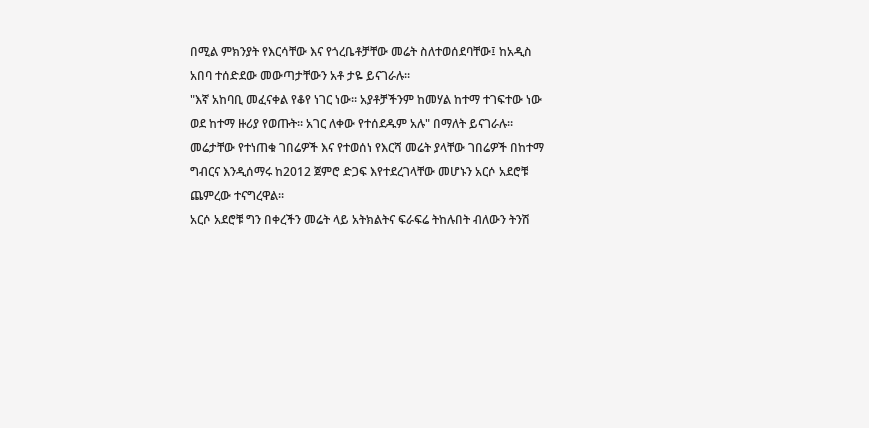በሚል ምክንያት የእርሳቸው እና የጎረቤቶቻቸው መሬት ስለተወሰደባቸው፤ ከአዲስ አበባ ተሰድደው መውጣታቸውን አቶ ታዬ ይናገራሉ።
"እኛ አከባቢ መፈናቀል የቆየ ነገር ነው። አያቶቻችንም ከመሃል ከተማ ተገፍተው ነው ወደ ከተማ ዙሪያ የወጡት። አገር ለቀው የተሰደዱም አሉ" በማለት ይናገራሉ።
መሬታቸው የተነጠቁ ገበሬዎች እና የተወሰነ የእርሻ መሬት ያላቸው ገበሬዎች በከተማ ግብርና እንዲሰማሩ ከ2012 ጀምሮ ድጋፍ እየተደረገላቸው መሆኑን አርሶ አደሮቹ ጨምረው ተናግረዋል።
አርሶ አደሮቹ ግን በቀረችን መሬት ላይ አትክልትና ፍራፍሬ ትከሉበት ብለውን ትንሽ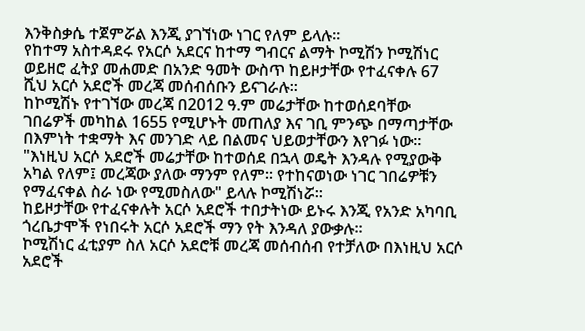እንቅስቃሴ ተጀምሯል እንጂ ያገኘነው ነገር የለም ይላሉ።
የከተማ አስተዳደሩ የአርሶ አደርና ከተማ ግብርና ልማት ኮሚሽን ኮሚሽነር ወይዘሮ ፈትያ መሐመድ በአንድ ዓመት ውስጥ ከይዞታቸው የተፈናቀሉ 67 ሺህ አርሶ አደሮች መረጃ መሰብሰቡን ይናገራሉ።
ከኮሚሽኑ የተገኘው መረጃ በ2012 ዓ.ም መሬታቸው ከተወሰደባቸው ገበሬዎች መካከል 1655 የሚሆኑት መጠለያ እና ገቢ ምንጭ በማጣታቸው በእምነት ተቋማት እና መንገድ ላይ በልመና ህይወታቸውን እየገፉ ነው።
"እነዚህ አርሶ አደሮች መሬታቸው ከተወሰደ በኋላ ወዴት እንዳሉ የሚያውቅ አካል የለም፤ መረጃው ያለው ማንም የለም። የተከናወነው ነገር ገበሬዎቹን የማፈናቀል ስራ ነው የሚመስለው" ይላሉ ኮሚሽነሯ።
ከይዞታቸው የተፈናቀሉት አርሶ አደሮች ተበታትነው ይኑሩ እንጂ የአንድ አካባቢ ጎረቤታሞች የነበሩት አርሶ አደሮች ማን የት እንዳለ ያውቃሉ።
ኮሚሽነር ፈቲያም ስለ አርሶ አደሮቹ መረጃ መሰብሰብ የተቻለው በእነዚህ አርሶ አደሮች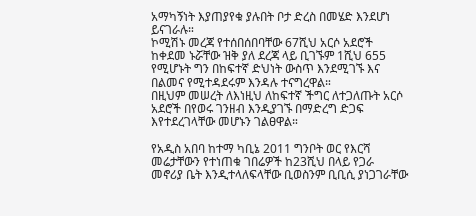አማካኝነት እያጠያየቁ ያሉበት ቦታ ድረስ በመሄድ እንደሆነ ይናገራሉ።
ኮሚሽኑ መረጃ የተሰበሰበባቸው 67ሺህ አርሶ አደሮች ከቀደመ ኑሯቸው ዝቅ ያለ ደረጃ ላይ ቢገኙም 1ሺህ 655 የሚሆኑት ግን በከፍተኛ ድህነት ውስጥ እንደሚገኙ እና በልመና የሚተዳደሩም እንዳሉ ተናግረዋል።
በዚህም መሠረት ለእነዚህ ለከፍተኛ ችግር ለተጋለጡት አርሶ አደሮች በየወሩ ገንዘብ እንዲያገኙ በማድረግ ድጋፍ እየተደረገላቸው መሆኑን ገልፀዋል።

የአዲስ አበባ ከተማ ካቢኔ 2011 ግንቦት ወር የእርሻ መሬታቸውን የተነጠቁ ገበሬዎች ከ23ሺህ በላይ የጋራ መኖሪያ ቤት እንዲተላለፍላቸው ቢወስንም ቢቢሲ ያነጋገራቸው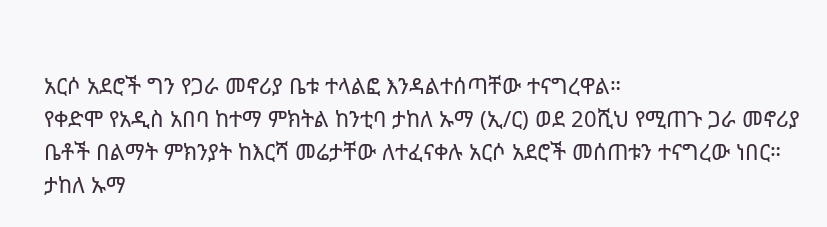አርሶ አደሮች ግን የጋራ መኖሪያ ቤቱ ተላልፎ እንዳልተሰጣቸው ተናግረዋል።
የቀድሞ የአዲስ አበባ ከተማ ምክትል ከንቲባ ታከለ ኡማ (ኢ/ር) ወደ 20ሺህ የሚጠጉ ጋራ መኖሪያ ቤቶች በልማት ምክንያት ከእርሻ መሬታቸው ለተፈናቀሉ አርሶ አደሮች መሰጠቱን ተናግረው ነበር።
ታከለ ኡማ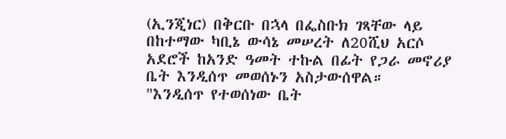(ኢንጂነር) በቅርቡ በኋላ በፌስቡክ ገጻቸው ላይ በከተማው ካቢኔ ውሳኔ መሠረት ለ20ሺህ አርሶ አደሮች ከአንድ ዓመት ተኩል በፊት የጋራ መኖሪያ ቤት እንዲሰጥ መወሰኑን አስታውሰዋል።
"እንዲሰጥ የተወሰነው ቤት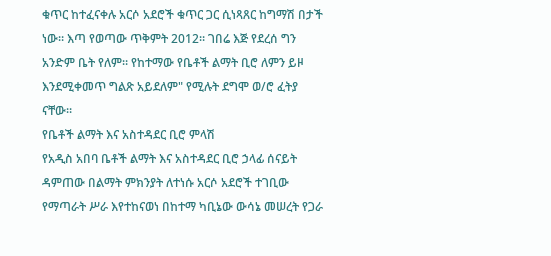ቁጥር ከተፈናቀሉ አርሶ አደሮች ቁጥር ጋር ሲነጻጸር ከግማሽ በታች ነው። እጣ የወጣው ጥቅምት 2012። ገበሬ እጅ የደረሰ ግን አንድም ቤት የለም። የከተማው የቤቶች ልማት ቢሮ ለምን ይዞ እንደሚቀመጥ ግልጽ አይደለም" የሚሉት ደግሞ ወ/ሮ ፈትያ ናቸው።
የቤቶች ልማት እና አስተዳደር ቢሮ ምላሽ
የአዲስ አበባ ቤቶች ልማት እና አስተዳደር ቢሮ ኃላፊ ሰናይት ዳምጠው በልማት ምክንያት ለተነሱ አርሶ አደሮች ተገቢው የማጣራት ሥራ እየተከናወነ በከተማ ካቢኔው ውሳኔ መሠረት የጋራ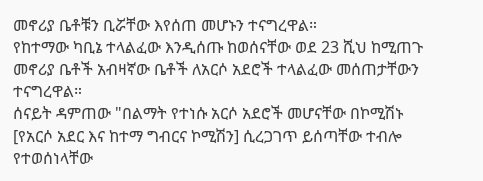መኖሪያ ቤቶቹን ቢሯቸው እየሰጠ መሆኑን ተናግረዋል።
የከተማው ካቢኔ ተላልፈው እንዲሰጡ ከወሰናቸው ወደ 23 ሺህ ከሚጠጉ መኖሪያ ቤቶች አብዛኛው ቤቶች ለአርሶ አደሮች ተላልፈው መሰጠታቸውን ተናግረዋል።
ሰናይት ዳምጠው "በልማት የተነሱ አርሶ አደሮች መሆናቸው በኮሚሽኑ [የአርሶ አደር እና ከተማ ግብርና ኮሚሽን] ሲረጋገጥ ይሰጣቸው ተብሎ የተወሰነላቸው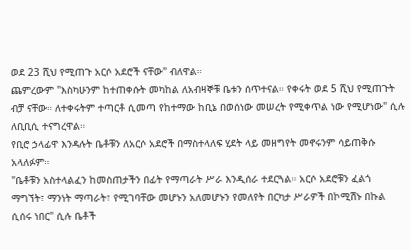ወደ 23 ሺህ የሚጠጉ አርሶ አደሮች ናቸው" ብለዋል።
ጨምረውም "እስካሁንም ከተጠቀሱት መካከል ለአብዛኞቹ ቤቱን ሰጥተናል። የቀሩት ወደ 5 ሺህ የሚጠጉት ብቻ ናቸው። ለተቀሩትም ተጣርቶ ሲመጣ የከተማው ከቢኔ በወሰነው መሠረት የሚቀጥል ነው የሚሆነው" ሲሉ ለቢቢሲ ተናግረዋል።
የቢሮ ኃላፊዋ እንዳሉት ቤቶቹን ለአርሶ አደሮች በማስተላለፍ ሂደት ላይ መዘግየት መኖሩንም ሳይጠቅሱ አላለፉም።
"ቤቶቹን አስተላልፈን ከመስጠታችን በፊት የማጣራት ሥራ እንዲሰራ ተደርጓል። አርሶ አደሮቹን ፈልጎ ማግኘት፣ ማንነት ማጣራት፣ የሚገባቸው መሆኑን አለመሆኑን የመለየት በርካታ ሥራዎች በኮሚሽኑ በኩል ሲሰሩ ነበር" ሲሉ ቤቶች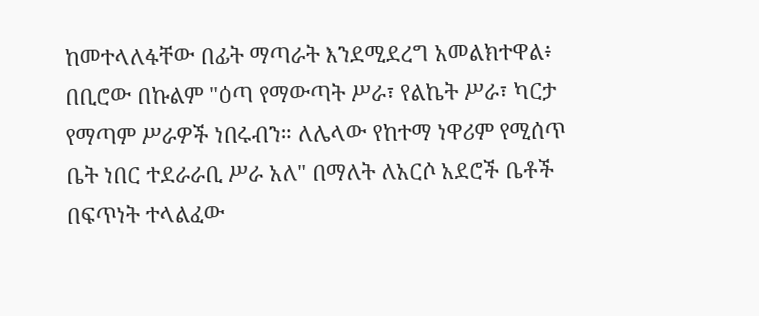ከመተላለፋቸው በፊት ማጣራት እንደሚደረግ አመልክተዋል፥
በቢሮው በኩልም "ዕጣ የማውጣት ሥራ፣ የልኬት ሥራ፣ ካርታ የማጣም ሥራዎች ነበሩብን። ለሌላው የከተማ ነዋሪም የሚሰጥ ቤት ነበር ተደራራቢ ሥራ አለ" በማለት ለአርሶ አደሮች ቤቶች በፍጥነት ተላልፈው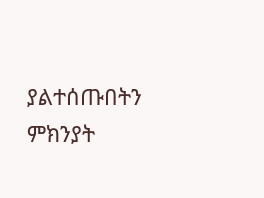ያልተሰጡበትን ምክንያት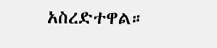አስረድተዋል።